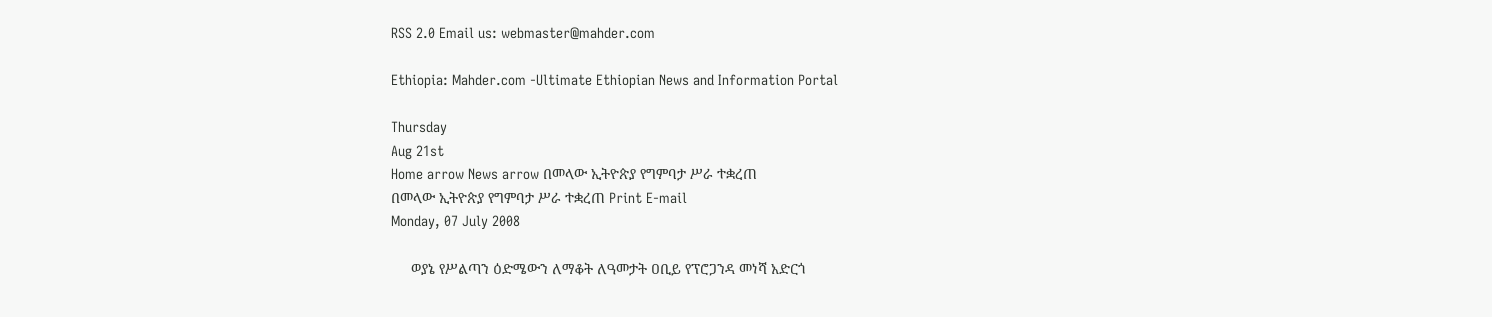RSS 2.0 Email us: webmaster@mahder.com

Ethiopia: Mahder.com -Ultimate Ethiopian News and Information Portal

Thursday
Aug 21st
Home arrow News arrow በመላው ኢትዮጵያ የግምባታ ሥራ ተቋረጠ
በመላው ኢትዮጵያ የግምባታ ሥራ ተቋረጠ Print E-mail
Monday, 07 July 2008

     ወያኔ የሥልጣን ዕድሜውን ለማቆት ለዓመታት ዐቢይ የፕሮጋንዳ መነሻ አድርጎ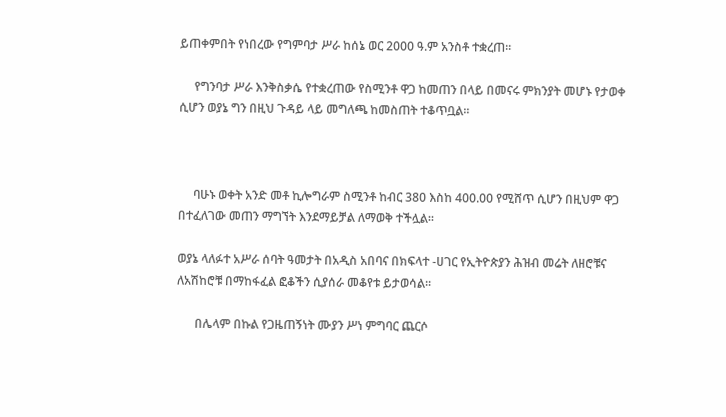ይጠቀምበት የነበረው የግምባታ ሥራ ከሰኔ ወር 2000 ዓ.ም አንስቶ ተቋረጠ፡፡

     የግንባታ ሥራ እንቅስቃሴ የተቋረጠው የስሚንቶ ዋጋ ከመጠን በላይ በመናሩ ምክንያት መሆኑ የታወቀ ሲሆን ወያኔ ግን በዚህ ጉዳይ ላይ መግለጫ ከመስጠት ተቆጥቧል፡፡



     ባሁኑ ወቀት አንድ መቶ ኪሎግራም ስሚንቶ ከብር 380 እስከ 400.00 የሚሸጥ ሲሆን በዚህም ዋጋ በተፈለገው መጠን ማግኘት እንደማይቻል ለማወቅ ተችሏል፡፡

ወያኔ ላለፉተ አሥራ ሰባት ዓመታት በአዲስ አበባና በክፍላተ -ሀገር የኢትዮጵያን ሕዝብ መሬት ለዘሮቹና ለአሽከሮቹ በማከፋፈል ፎቆችን ሲያሰራ መቆየቱ ይታወሳል፡፡

      በሌላም በኩል የጋዜጠኝነት ሙያን ሥነ ምግባር ጨርሶ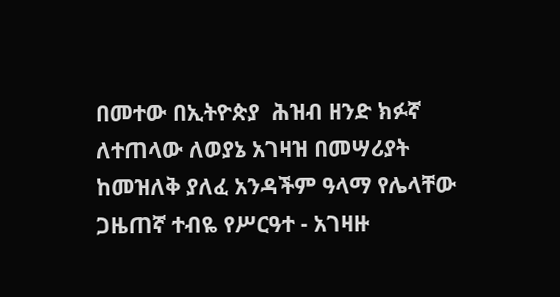በመተው በኢትዮጵያ  ሕዝብ ዘንድ ክፉኛ ለተጠላው ለወያኔ አገዛዝ በመሣሪያት ከመዝለቅ ያለፈ አንዳችም ዓላማ የሌላቸው ጋዜጠኛ ተብዬ የሥርዓተ - አገዛዙ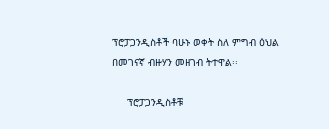ፕሮፓጋንዲስቶች ባሁኑ ወቀት ስለ ምግብ ዕህል በመገናኛ ብዙሃን መዘገብ ትተዋል፡፡

     ፕሮፓጋንዲስቶቹ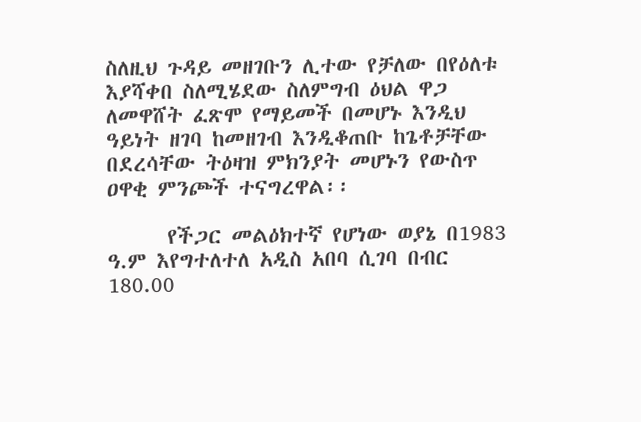ስለዚህ ጉዳይ መዘገቡን ሊተው የቻለው በየዕለቱ እያሻቀበ ስለሚሄደው ስለምግብ ዕህል ዋጋ ለመዋሸት ፈጽሞ የማይመች በመሆኑ እንዲህ ዓይነት ዘገባ ከመዘገብ እንዲቆጠቡ ከጌቶቻቸው በደረሳቸው ትዕዛዝ ምክንያት መሆኑን የውስጥ ዐዋቂ ምንጮች ተናግረዋል፡፡

      የችጋር መልዕክተኛ የሆነው ወያኔ በ1983 ዓ.ም እየግተለተለ አዲስ አበባ ሲገባ በብር 180.00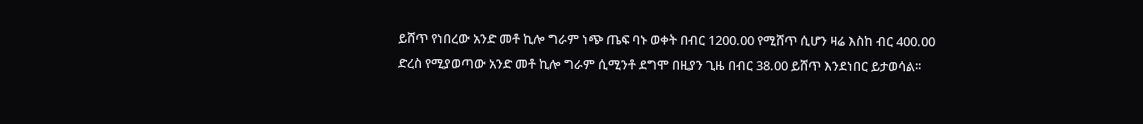ይሸጥ የነበረው አንድ መቶ ኪሎ ግራም ነጭ ጤፍ ባኑ ወቀት በብር 1200.00 የሚሸጥ ሲሆን ዛሬ እስከ ብር 400.00 ድረስ የሚያወጣው አንድ መቶ ኪሎ ግራም ሲሚንቶ ደግሞ በዚያን ጊዜ በብር 38.00 ይሸጥ እንደነበር ይታወሳል፡፡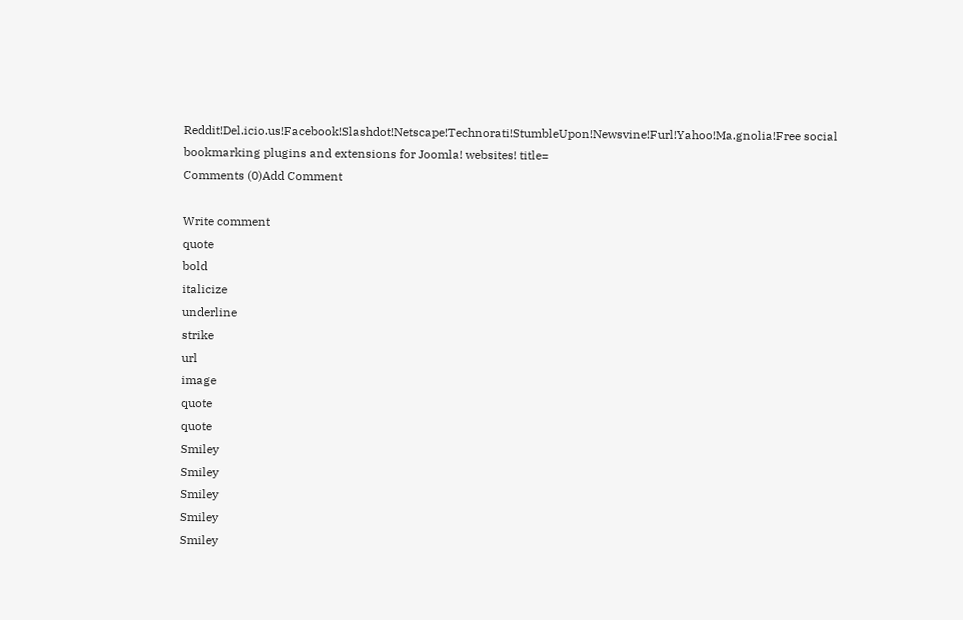Reddit!Del.icio.us!Facebook!Slashdot!Netscape!Technorati!StumbleUpon!Newsvine!Furl!Yahoo!Ma.gnolia!Free social bookmarking plugins and extensions for Joomla! websites! title=
Comments (0)Add Comment

Write comment
quote
bold
italicize
underline
strike
url
image
quote
quote
Smiley
Smiley
Smiley
Smiley
Smiley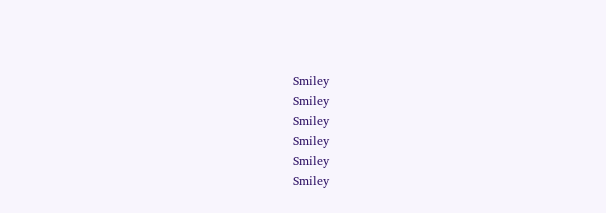Smiley
Smiley
Smiley
Smiley
Smiley
Smiley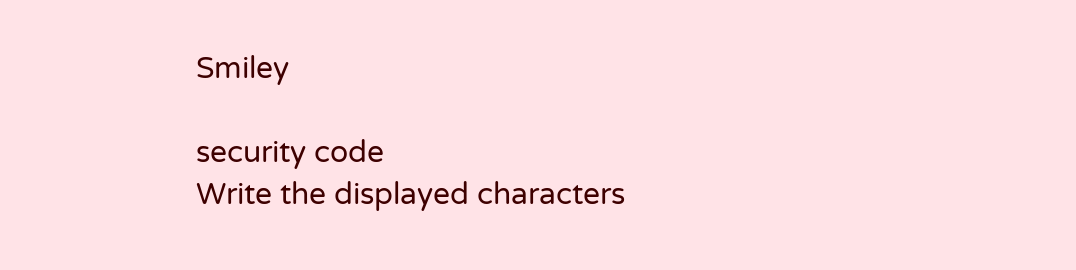Smiley

security code
Write the displayed characters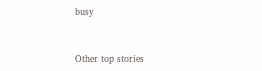busy



Other top stories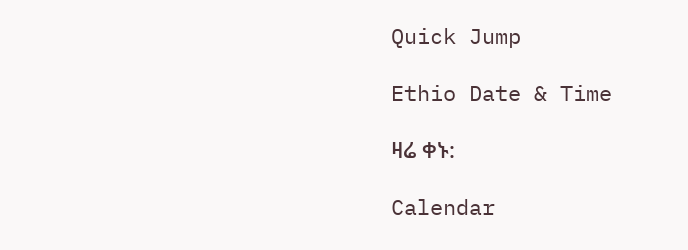Quick Jump

Ethio Date & Time

ዛሬ ቀኑ:

Calendar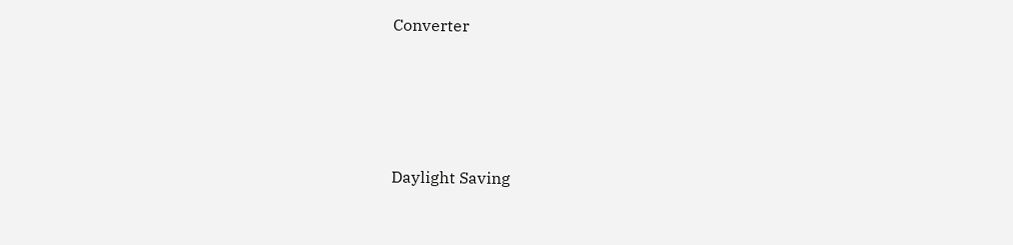Converter




Daylight Saving